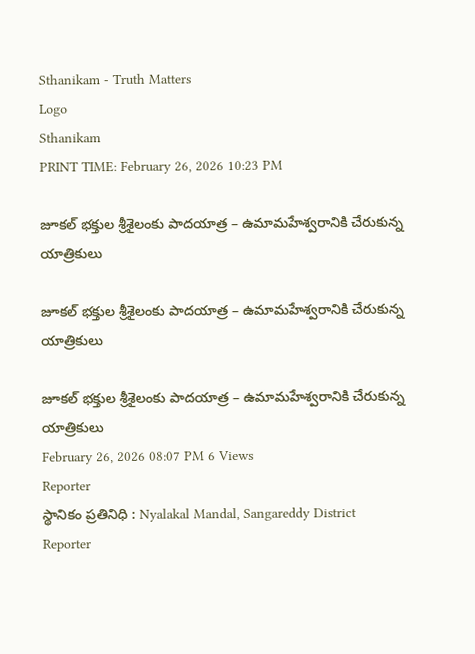Sthanikam - Truth Matters
Logo
Sthanikam
PRINT TIME: February 26, 2026 10:23 PM

జూకల్ భక్తుల శ్రీశైలంకు పాదయాత్ర – ఉమామహేశ్వరానికి చేరుకున్న యాత్రికులు

జూకల్ భక్తుల శ్రీశైలంకు పాదయాత్ర – ఉమామహేశ్వరానికి చేరుకున్న యాత్రికులు

జూకల్ భక్తుల శ్రీశైలంకు పాదయాత్ర – ఉమామహేశ్వరానికి చేరుకున్న యాత్రికులు
February 26, 2026 08:07 PM 6 Views
Reporter
స్థానికం ప్రతినిధి : Nyalakal Mandal, Sangareddy District
Reporter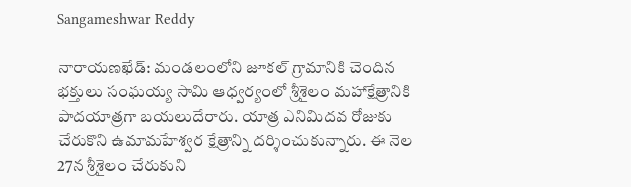Sangameshwar Reddy

నారాయణఖేడ్: మండలంలోని జూకల్ గ్రామానికి చెందిన భక్తులు సంఘయ్య సామి ఆధ్వర్యంలో శ్రీశైలం మహాక్షేత్రానికి పాదయాత్రగా బయలుదేరారు. యాత్ర ఎనిమిదవ రోజుకు చేరుకొని ఉమామహేశ్వర క్షేత్రాన్ని దర్శించుకున్నారు. ఈ నెల 27న శ్రీశైలం చేరుకుని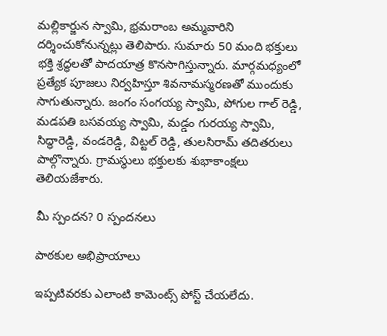మల్లికార్జున స్వామి, భ్రమరాంబ అమ్మవారిని దర్శించుకోనున్నట్లు తెలిపారు. సుమారు 50 మంది భక్తులు భక్తి శ్రద్ధలతో పాదయాత్ర కొనసాగిస్తున్నారు. మార్గమధ్యంలో ప్రత్యేక పూజలు నిర్వహిస్తూ శివనామస్మరణతో ముందుకు సాగుతున్నారు. జంగం సంగయ్య స్వామి, పోగుల గాల్ రెడ్డి, మడపతి బసవయ్య స్వామి, మడ్డం గురయ్య స్వామి, సిద్ధారెడ్డి, వండరెడ్డి, విట్టల్ రెడ్డి, తులసిరామ్ తదితరులు పాల్గొన్నారు. గ్రామస్థులు భక్తులకు శుభాకాంక్షలు తెలియజేశారు.

మీ స్పందన? 0 స్పందనలు

పాఠకుల అభిప్రాయాలు

ఇప్పటివరకు ఎలాంటి కామెంట్స్ పోస్ట్ చేయలేదు.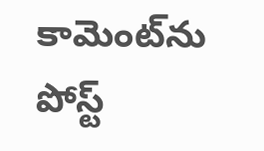కామెంట్‌ను పోస్ట్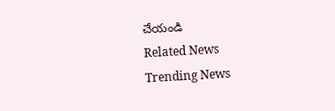చేయండి
Related News
Trending News